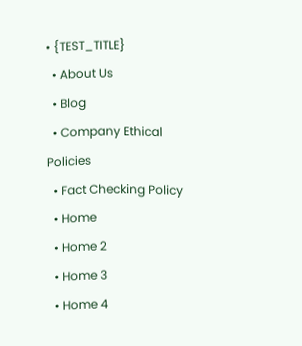• {TEST_TITLE}
  • About Us
  • Blog
  • Company Ethical Policies
  • Fact Checking Policy
  • Home
  • Home 2
  • Home 3
  • Home 4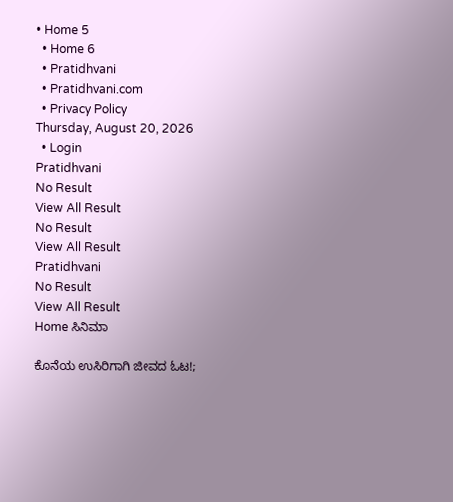• Home 5
  • Home 6
  • Pratidhvani
  • Pratidhvani.com
  • Privacy Policy
Thursday, August 20, 2026
  • Login
Pratidhvani
No Result
View All Result
No Result
View All Result
Pratidhvani
No Result
View All Result
Home ಸಿನಿಮಾ

ಕೊನೆಯ ಉಸಿರಿಗಾಗಿ ಜೀವದ ಓಟ!;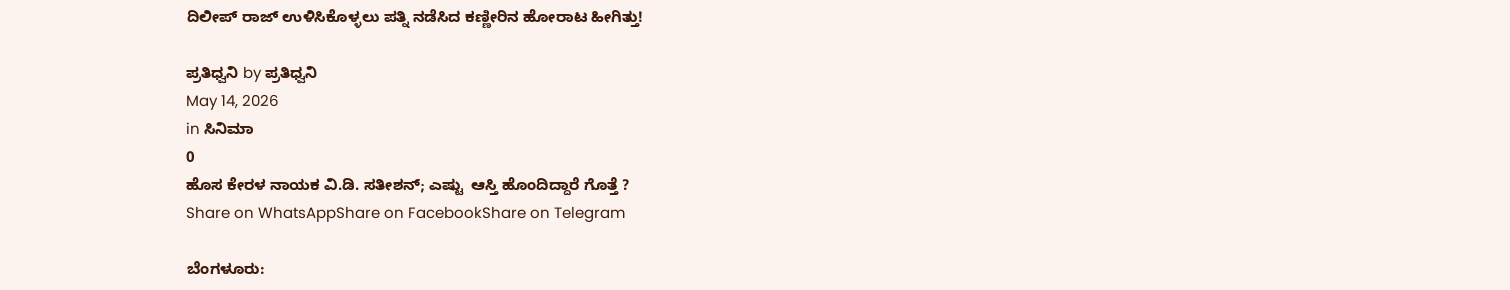ದಿಲೀಪ್ ರಾಜ್ ಉಳಿಸಿಕೊಳ್ಳಲು ಪತ್ನಿ ನಡೆಸಿದ ಕಣ್ಣೀರಿನ ಹೋರಾಟ ಹೀಗಿತ್ತು!

ಪ್ರತಿಧ್ವನಿ by ಪ್ರತಿಧ್ವನಿ
May 14, 2026
in ಸಿನಿಮಾ
0
ಹೊಸ ಕೇರಳ ನಾಯಕ ವಿ.ಡಿ. ಸತೀಶನ್; ಎಷ್ಟು  ಆಸ್ತಿ ಹೊಂದಿದ್ದಾರೆ ಗೊತ್ತೆ ?
Share on WhatsAppShare on FacebookShare on Telegram

ಬೆಂಗಳೂರು: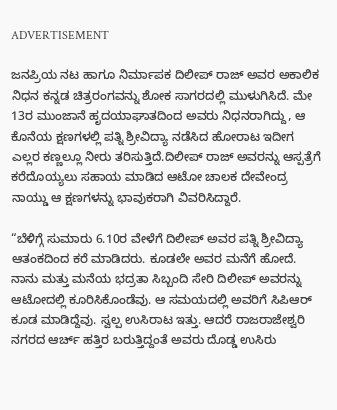ADVERTISEMENT

ಜನಪ್ರಿಯ ನಟ ಹಾಗೂ ನಿರ್ಮಾಪಕ ದಿಲೀಪ್ ರಾಜ್ ಅವರ ಅಕಾಲಿಕ ನಿಧನ ಕನ್ನಡ ಚಿತ್ರರಂಗವನ್ನು ಶೋಕ ಸಾಗರದಲ್ಲಿ ಮುಳುಗಿಸಿದೆ. ಮೇ 13ರ ಮುಂಜಾನೆ ಹೃದಯಾಘಾತದಿಂದ ಅವರು ನಿಧನರಾಗಿದ್ದು, ಆ ಕೊನೆಯ ಕ್ಷಣಗಳಲ್ಲಿ ಪತ್ನಿ ಶ್ರೀವಿದ್ಯಾ ನಡೆಸಿದ ಹೋರಾಟ ಇದೀಗ ಎಲ್ಲರ ಕಣ್ಣಲ್ಲೂ ನೀರು ತರಿಸುತ್ತಿದೆ.ದಿಲೀಪ್ ರಾಜ್ ಅವರನ್ನು ಆಸ್ಪತ್ರೆಗೆ ಕರೆದೊಯ್ಯಲು ಸಹಾಯ ಮಾಡಿದ ಆಟೋ ಚಾಲಕ ದೇವೇಂದ್ರ ನಾಯ್ಡು ಆ ಕ್ಷಣಗಳನ್ನು ಭಾವುಕರಾಗಿ ವಿವರಿಸಿದ್ದಾರೆ.

“ಬೆಳಿಗ್ಗೆ ಸುಮಾರು 6.10ರ ವೇಳೆಗೆ ದಿಲೀಪ್ ಅವರ ಪತ್ನಿ ಶ್ರೀವಿದ್ಯಾ ಆತಂಕದಿಂದ ಕರೆ ಮಾಡಿದರು. ಕೂಡಲೇ ಅವರ ಮನೆಗೆ ಹೋದೆ. ನಾನು ಮತ್ತು ಮನೆಯ ಭದ್ರತಾ ಸಿಬ್ಬಂದಿ ಸೇರಿ ದಿಲೀಪ್ ಅವರನ್ನು ಆಟೋದಲ್ಲಿ ಕೂರಿಸಿಕೊಂಡೆವು. ಆ ಸಮಯದಲ್ಲಿ ಅವರಿಗೆ ಸಿಪಿಆರ್ ಕೂಡ ಮಾಡಿದ್ದೆವು. ಸ್ವಲ್ಪ ಉಸಿರಾಟ ಇತ್ತು. ಆದರೆ ರಾಜರಾಜೇಶ್ವರಿ ನಗರದ ಆರ್ಚ್ ಹತ್ತಿರ ಬರುತ್ತಿದ್ದಂತೆ ಅವರು ದೊಡ್ಡ ಉಸಿರು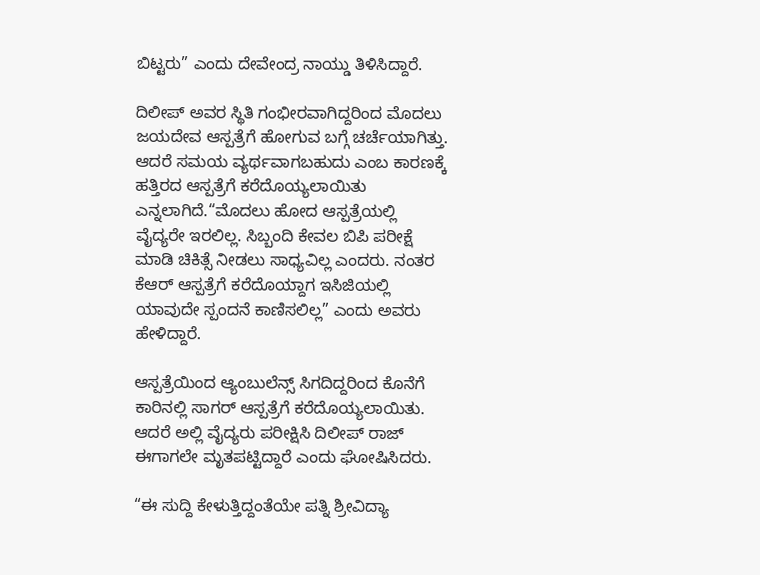ಬಿಟ್ಟರು” ಎಂದು ದೇವೇಂದ್ರ ನಾಯ್ಡು ತಿಳಿಸಿದ್ದಾರೆ.

ದಿಲೀಪ್ ಅವರ ಸ್ಥಿತಿ ಗಂಭೀರವಾಗಿದ್ದರಿಂದ ಮೊದಲು ಜಯದೇವ ಆಸ್ಪತ್ರೆಗೆ ಹೋಗುವ ಬಗ್ಗೆ ಚರ್ಚೆಯಾಗಿತ್ತು. ಆದರೆ ಸಮಯ ವ್ಯರ್ಥವಾಗಬಹುದು ಎಂಬ ಕಾರಣಕ್ಕೆ ಹತ್ತಿರದ ಆಸ್ಪತ್ರೆಗೆ ಕರೆದೊಯ್ಯಲಾಯಿತು ಎನ್ನಲಾಗಿದೆ.“ಮೊದಲು ಹೋದ ಆಸ್ಪತ್ರೆಯಲ್ಲಿ ವೈದ್ಯರೇ ಇರಲಿಲ್ಲ. ಸಿಬ್ಬಂದಿ ಕೇವಲ ಬಿಪಿ ಪರೀಕ್ಷೆ ಮಾಡಿ ಚಿಕಿತ್ಸೆ ನೀಡಲು ಸಾಧ್ಯವಿಲ್ಲ ಎಂದರು. ನಂತರ ಕೆಆರ್ ಆಸ್ಪತ್ರೆಗೆ ಕರೆದೊಯ್ದಾಗ ಇಸಿಜಿಯಲ್ಲಿ ಯಾವುದೇ ಸ್ಪಂದನೆ ಕಾಣಿಸಲಿಲ್ಲ” ಎಂದು ಅವರು ಹೇಳಿದ್ದಾರೆ.

ಆಸ್ಪತ್ರೆಯಿಂದ ಆ್ಯಂಬುಲೆನ್ಸ್ ಸಿಗದಿದ್ದರಿಂದ ಕೊನೆಗೆ ಕಾರಿನಲ್ಲಿ ಸಾಗರ್ ಆಸ್ಪತ್ರೆಗೆ ಕರೆದೊಯ್ಯಲಾಯಿತು. ಆದರೆ ಅಲ್ಲಿ ವೈದ್ಯರು ಪರೀಕ್ಷಿಸಿ ದಿಲೀಪ್ ರಾಜ್ ಈಗಾಗಲೇ ಮೃತಪಟ್ಟಿದ್ದಾರೆ ಎಂದು ಘೋಷಿಸಿದರು.

“ಈ ಸುದ್ದಿ ಕೇಳುತ್ತಿದ್ದಂತೆಯೇ ಪತ್ನಿ ಶ್ರೀವಿದ್ಯಾ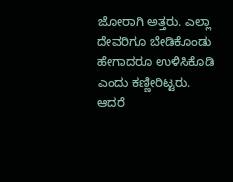ಜೋರಾಗಿ ಅತ್ತರು. ಎಲ್ಲಾ ದೇವರಿಗೂ ಬೇಡಿಕೊಂಡು ಹೇಗಾದರೂ ಉಳಿಸಿಕೊಡಿ ಎಂದು ಕಣ್ಣೀರಿಟ್ಟರು. ಆದರೆ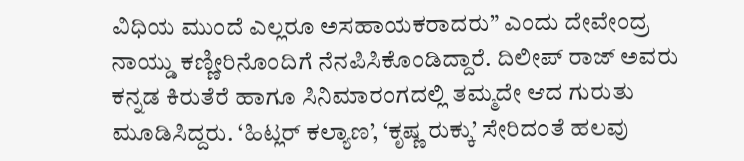ವಿಧಿಯ ಮುಂದೆ ಎಲ್ಲರೂ ಅಸಹಾಯಕರಾದರು” ಎಂದು ದೇವೇಂದ್ರ ನಾಯ್ಡು ಕಣ್ಣೀರಿನೊಂದಿಗೆ ನೆನಪಿಸಿಕೊಂಡಿದ್ದಾರೆ. ದಿಲೀಪ್ ರಾಜ್ ಅವರು ಕನ್ನಡ ಕಿರುತೆರೆ ಹಾಗೂ ಸಿನಿಮಾರಂಗದಲ್ಲಿ ತಮ್ಮದೇ ಆದ ಗುರುತು ಮೂಡಿಸಿದ್ದರು. ‘ಹಿಟ್ಲರ್ ಕಲ್ಯಾಣ’, ‘ಕೃಷ್ಣ ರುಕ್ಕು’ ಸೇರಿದಂತೆ ಹಲವು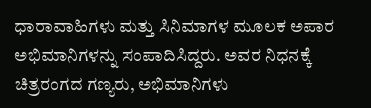ಧಾರಾವಾಹಿಗಳು ಮತ್ತು ಸಿನಿಮಾಗಳ ಮೂಲಕ ಅಪಾರ ಅಭಿಮಾನಿಗಳನ್ನು ಸಂಪಾದಿಸಿದ್ದರು. ಅವರ ನಿಧನಕ್ಕೆ ಚಿತ್ರರಂಗದ ಗಣ್ಯರು, ಅಭಿಮಾನಿಗಳು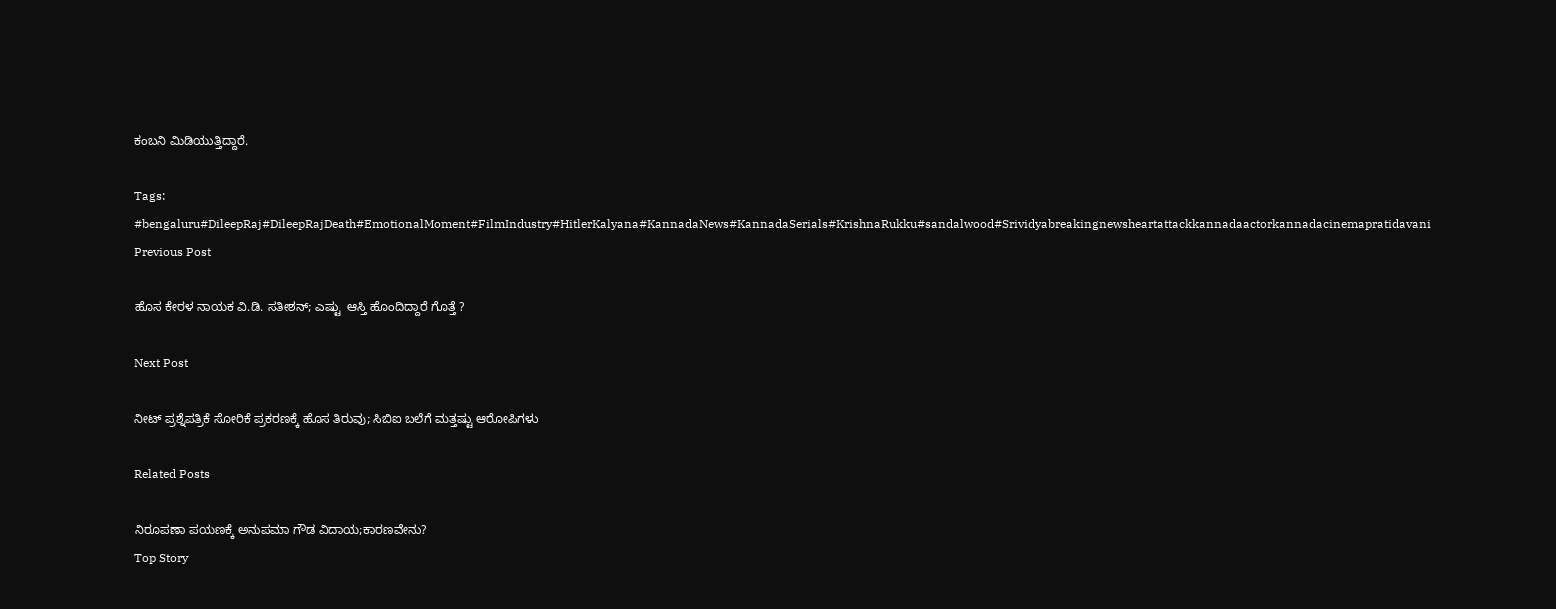ಕಂಬನಿ ಮಿಡಿಯುತ್ತಿದ್ದಾರೆ.

Tags: #bengaluru#DileepRaj#DileepRajDeath#EmotionalMoment#FilmIndustry#HitlerKalyana#KannadaNews#KannadaSerials#KrishnaRukku#sandalwood#Srividyabreakingnewsheartattackkannadaactorkannadacinemapratidavani
Previous Post

ಹೊಸ ಕೇರಳ ನಾಯಕ ವಿ.ಡಿ. ಸತೀಶನ್; ಎಷ್ಟು  ಆಸ್ತಿ ಹೊಂದಿದ್ದಾರೆ ಗೊತ್ತೆ ?

Next Post

ನೀಟ್ ಪ್ರಶ್ನೆಪತ್ರಿಕೆ ಸೋರಿಕೆ ಪ್ರಕರಣಕ್ಕೆ ಹೊಸ ತಿರುವು; ಸಿಬಿಐ ಬಲೆಗೆ ಮತ್ತಷ್ಟು ಆರೋಪಿಗಳು

Related Posts

ನಿರೂಪಣಾ ಪಯಣಕ್ಕೆ ಅನುಪಮಾ ಗೌಡ ವಿದಾಯ;ಕಾರಣವೇನು?
Top Story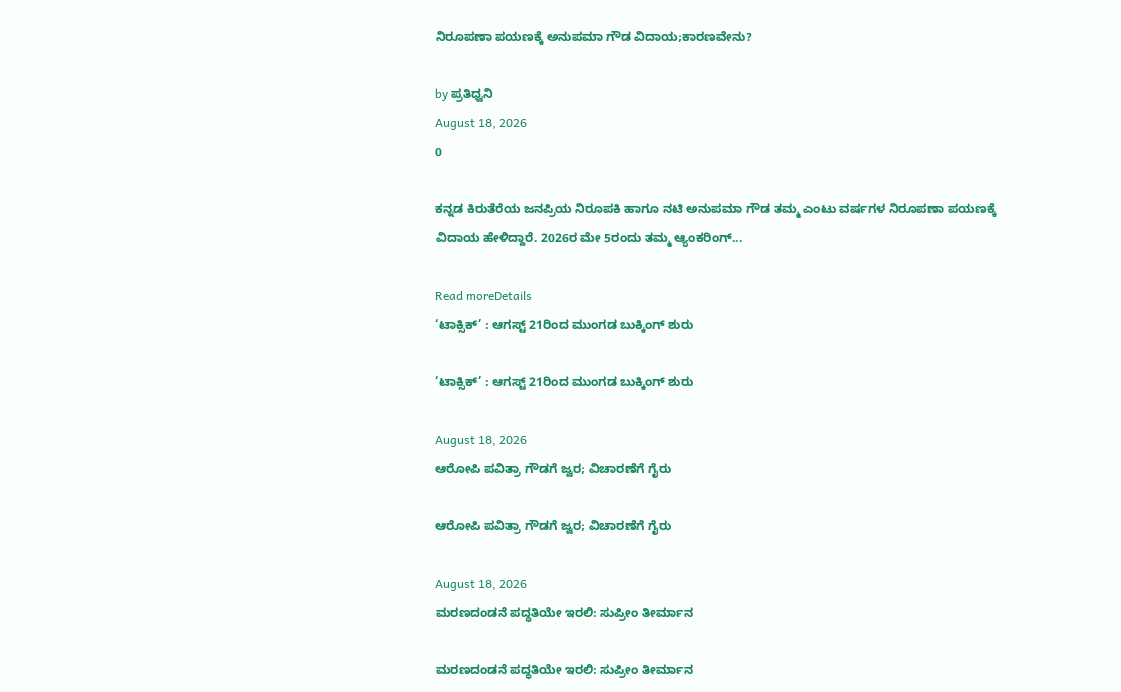ನಿರೂಪಣಾ ಪಯಣಕ್ಕೆ ಅನುಪಮಾ ಗೌಡ ವಿದಾಯ;ಕಾರಣವೇನು?

by ಪ್ರತಿಧ್ವನಿ
August 18, 2026
0

ಕನ್ನಡ ಕಿರುತೆರೆಯ ಜನಪ್ರಿಯ ನಿರೂಪಕಿ ಹಾಗೂ ನಟಿ ಅನುಪಮಾ ಗೌಡ ತಮ್ಮ ಎಂಟು ವರ್ಷಗಳ ನಿರೂಪಣಾ ಪಯಣಕ್ಕೆ ವಿದಾಯ ಹೇಳಿದ್ದಾರೆ. 2026ರ ಮೇ 5ರಂದು ತಮ್ಮ ಆ್ಯಂಕರಿಂಗ್...

Read moreDetails
‘ಟಾಕ್ಸಿಕ್’ : ಆಗಸ್ಟ್‌ 21ರಿಂದ ಮುಂಗಡ ಬುಕ್ಕಿಂಗ್‌ ಶುರು

‘ಟಾಕ್ಸಿಕ್’ : ಆಗಸ್ಟ್‌ 21ರಿಂದ ಮುಂಗಡ ಬುಕ್ಕಿಂಗ್‌ ಶುರು

August 18, 2026
ಆರೋಪಿ ಪವಿತ್ರಾ ಗೌಡಗೆ ಜ್ವರ; ವಿಚಾರಣೆಗೆ ಗೈರು

ಆರೋಪಿ ಪವಿತ್ರಾ ಗೌಡಗೆ ಜ್ವರ; ವಿಚಾರಣೆಗೆ ಗೈರು

August 18, 2026
ಮರಣದಂಡನೆ ಪದ್ಧತಿಯೇ ಇರಲಿ: ಸುಪ್ರೀಂ ತೀರ್ಮಾನ

ಮರಣದಂಡನೆ ಪದ್ಧತಿಯೇ ಇರಲಿ: ಸುಪ್ರೀಂ ತೀರ್ಮಾನ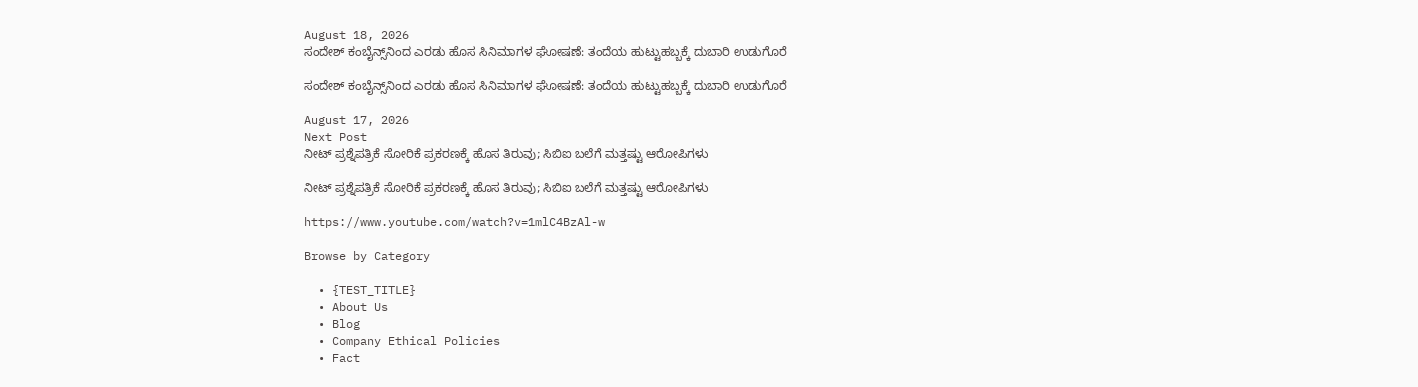August 18, 2026
ಸಂದೇಶ್ ಕಂಬೈನ್ಸ್‌ನಿಂದ ಎರಡು ಹೊಸ ಸಿನಿಮಾಗಳ ಘೋಷಣೆ: ತಂದೆಯ ಹುಟ್ಟುಹಬ್ಬಕ್ಕೆ ದುಬಾರಿ ಉಡುಗೊರೆ

ಸಂದೇಶ್ ಕಂಬೈನ್ಸ್‌ನಿಂದ ಎರಡು ಹೊಸ ಸಿನಿಮಾಗಳ ಘೋಷಣೆ: ತಂದೆಯ ಹುಟ್ಟುಹಬ್ಬಕ್ಕೆ ದುಬಾರಿ ಉಡುಗೊರೆ

August 17, 2026
Next Post
ನೀಟ್ ಪ್ರಶ್ನೆಪತ್ರಿಕೆ ಸೋರಿಕೆ ಪ್ರಕರಣಕ್ಕೆ ಹೊಸ ತಿರುವು; ಸಿಬಿಐ ಬಲೆಗೆ ಮತ್ತಷ್ಟು ಆರೋಪಿಗಳು

ನೀಟ್ ಪ್ರಶ್ನೆಪತ್ರಿಕೆ ಸೋರಿಕೆ ಪ್ರಕರಣಕ್ಕೆ ಹೊಸ ತಿರುವು; ಸಿಬಿಐ ಬಲೆಗೆ ಮತ್ತಷ್ಟು ಆರೋಪಿಗಳು

https://www.youtube.com/watch?v=1mlC4BzAl-w

Browse by Category

  • {TEST_TITLE}
  • About Us
  • Blog
  • Company Ethical Policies
  • Fact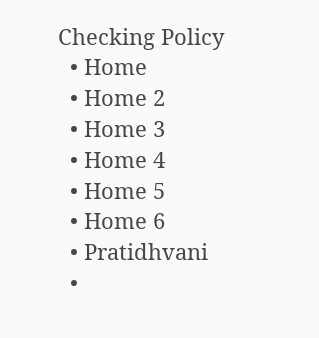Checking Policy
  • Home
  • Home 2
  • Home 3
  • Home 4
  • Home 5
  • Home 6
  • Pratidhvani
  •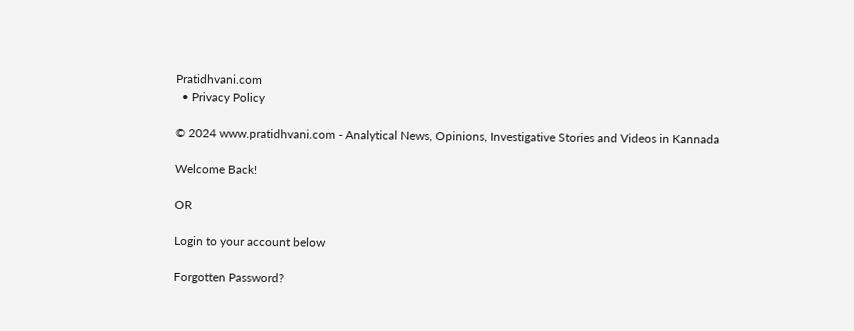Pratidhvani.com
  • Privacy Policy

© 2024 www.pratidhvani.com - Analytical News, Opinions, Investigative Stories and Videos in Kannada

Welcome Back!

OR

Login to your account below

Forgotten Password?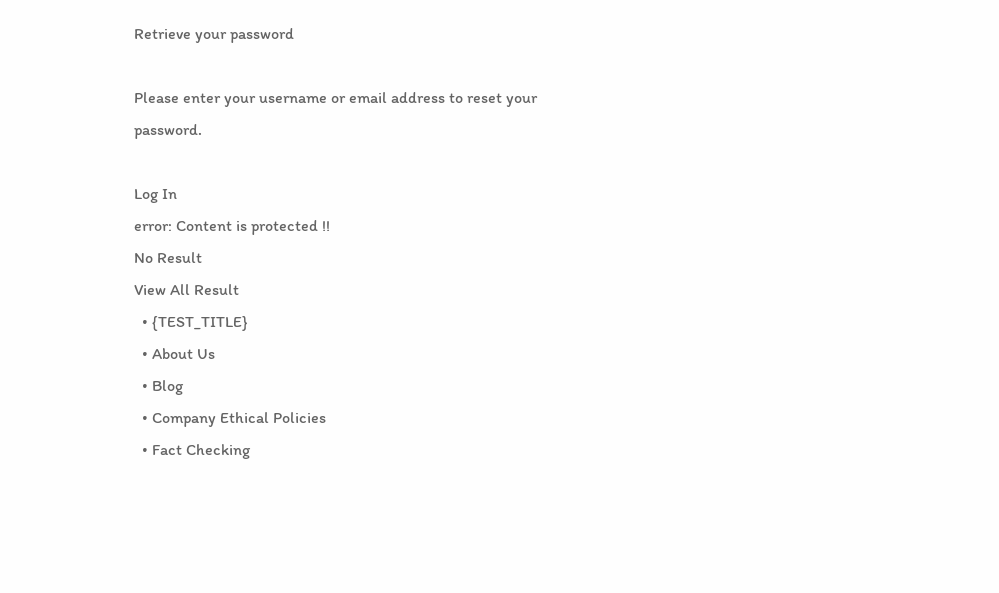Retrieve your password

Please enter your username or email address to reset your password.

Log In
error: Content is protected !!
No Result
View All Result
  • {TEST_TITLE}
  • About Us
  • Blog
  • Company Ethical Policies
  • Fact Checking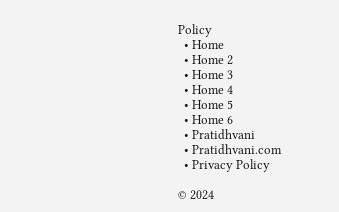Policy
  • Home
  • Home 2
  • Home 3
  • Home 4
  • Home 5
  • Home 6
  • Pratidhvani
  • Pratidhvani.com
  • Privacy Policy

© 2024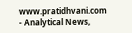www.pratidhvani.com - Analytical News,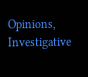Opinions, Investigative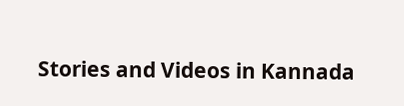Stories and Videos in Kannada